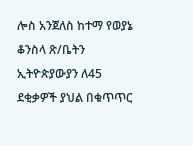ሎስ አንጀለስ ከተማ የወያኔ ቆንስላ ጽ/ቤትን ኢትዮጵያውያን ለ45 ደቂቃዎች ያህል በቁጥጥር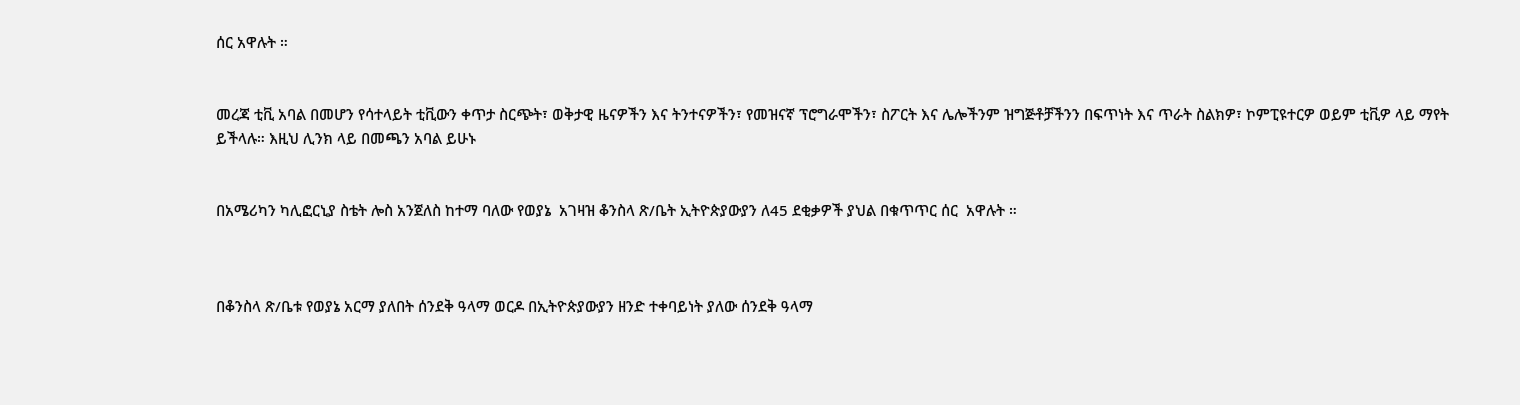ሰር አዋሉት ።


መረጃ ቲቪ አባል በመሆን የሳተላይት ቲቪውን ቀጥታ ስርጭት፣ ወቅታዊ ዜናዎችን እና ትንተናዎችን፣ የመዝናኛ ፕሮግራሞችን፣ ስፖርት እና ሌሎችንም ዝግጅቶቻችንን በፍጥነት እና ጥራት ስልክዎ፣ ኮምፒዩተርዎ ወይም ቲቪዎ ላይ ማየት ይችላሉ። እዚህ ሊንክ ላይ በመጫን አባል ይሁኑ


በአሜሪካን ካሊፎርኒያ ስቴት ሎስ አንጀለስ ከተማ ባለው የወያኔ  አገዛዝ ቆንስላ ጽ/ቤት ኢትዮጵያውያን ለ45 ደቂቃዎች ያህል በቁጥጥር ሰር  አዋሉት ።



በቆንስላ ጽ/ቤቱ የወያኔ አርማ ያለበት ሰንደቅ ዓላማ ወርዶ በኢትዮጵያውያን ዘንድ ተቀባይነት ያለው ሰንደቅ ዓላማ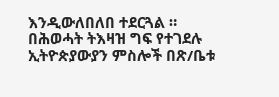እንዲውለበለበ ተደርጓል ። በሕወሓት ትእዛዝ ግፍ የተገደሉ ኢትዮጵያውያን ምስሎች በጽ/ቤቱ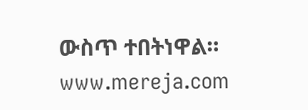ውስጥ ተበትነዋል። www.mereja.com